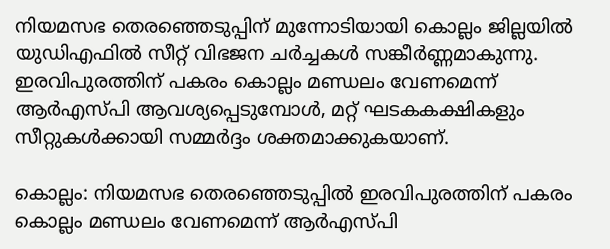നിയമസഭ തെരഞ്ഞെടുപ്പിന് മുന്നോടിയായി കൊല്ലം ജില്ലയിൽ യുഡിഎഫിൽ സീറ്റ് വിഭജന ചർച്ചകൾ സങ്കീർണ്ണമാകുന്നു. ഇരവിപുരത്തിന് പകരം കൊല്ലം മണ്ഡലം വേണമെന്ന് ആർഎസ്‍പി ആവശ്യപ്പെടുമ്പോൾ, മറ്റ് ഘടകകക്ഷികളും സീറ്റുകൾക്കായി സമ്മർദ്ദം ശക്തമാക്കുകയാണ്.

കൊല്ലം: നിയമസഭ തെരഞ്ഞെടുപ്പിൽ ഇരവിപുരത്തിന് പകരം കൊല്ലം മണ്ഡലം വേണമെന്ന് ആർഎസ്‍പി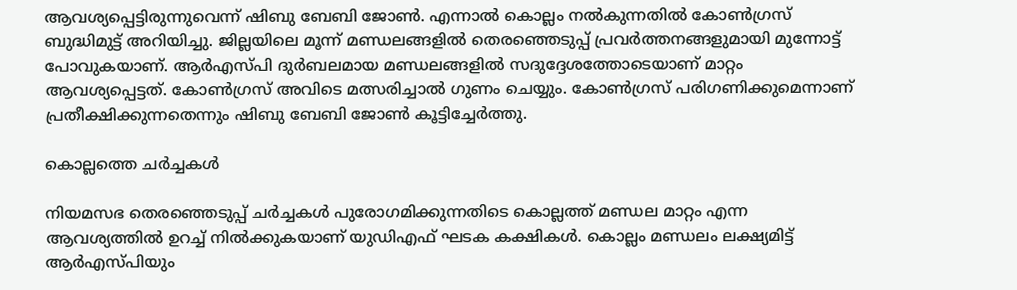ആവശ്യപ്പെട്ടിരുന്നുവെന്ന് ഷിബു ബേബി ജോൺ. എന്നാൽ കൊല്ലം നൽകുന്നതിൽ കോൺഗ്രസ് ബുദ്ധിമുട്ട് അറിയിച്ചു. ജില്ലയിലെ മൂന്ന് മണ്ഡലങ്ങളിൽ തെരഞ്ഞെടുപ്പ് പ്രവർത്തനങ്ങളുമായി മുന്നോട്ട് പോവുകയാണ്. ആർഎസ്പി ദുർബലമായ മണ്ഡലങ്ങളിൽ സദുദ്ദേശത്തോടെയാണ് മാറ്റം ആവശ്യപ്പെട്ടത്. കോൺഗ്രസ് അവിടെ മത്സരിച്ചാൽ ഗുണം ചെയ്യും. കോൺഗ്രസ് പരിഗണിക്കുമെന്നാണ് പ്രതീക്ഷിക്കുന്നതെന്നും ഷിബു ബേബി ജോൺ കൂട്ടിച്ചേർത്തു.

കൊല്ലത്തെ ചർച്ചകൾ

നിയമസഭ തെരഞ്ഞെടുപ്പ് ചർച്ചകൾ പുരോഗമിക്കുന്നതിടെ കൊല്ലത്ത് മണ്ഡല മാറ്റം എന്ന ആവശ്യത്തിൽ ഉറച്ച് നിൽക്കുകയാണ് യുഡിഎഫ് ഘടക കക്ഷികള്‍. കൊല്ലം മണ്ഡലം ലക്ഷ്യമിട്ട് ആർഎസ്‍പിയും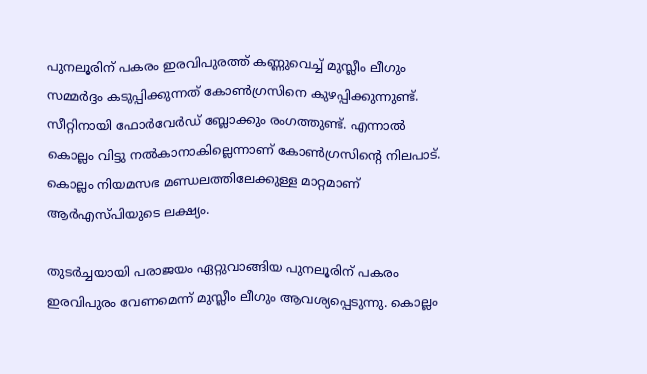പുനലൂരിന് പകരം ഇരവിപുരത്ത് കണ്ണുവെച്ച് മുസ്ലീം ലീഗും സമ്മർദ്ദം കടുപ്പിക്കുന്നത് കോണ്‍ഗ്രസിനെ കുഴപ്പിക്കുന്നുണ്ട്. സീറ്റിനായി ഫോർവേർഡ് ബ്ലോക്കും രംഗത്തുണ്ട്. എന്നാൽ കൊല്ലം വിട്ടു നൽകാനാകില്ലെന്നാണ് കോൺഗ്രസിന്‍റെ നിലപാട്. കൊല്ലം നിയമസഭ മണ്ഡലത്തിലേക്കുള്ള മാറ്റമാണ് ആര്‍എസ്‍പിയുടെ ലക്ഷ്യം.

തുടര്‍ച്ചയായി പരാജയം ഏറ്റുവാങ്ങിയ പുനലൂരിന് പകരം ഇരവിപുരം വേണമെന്ന് മുസ്ലീം ലീഗും ആവശ്യപ്പെടുന്നു. കൊല്ലം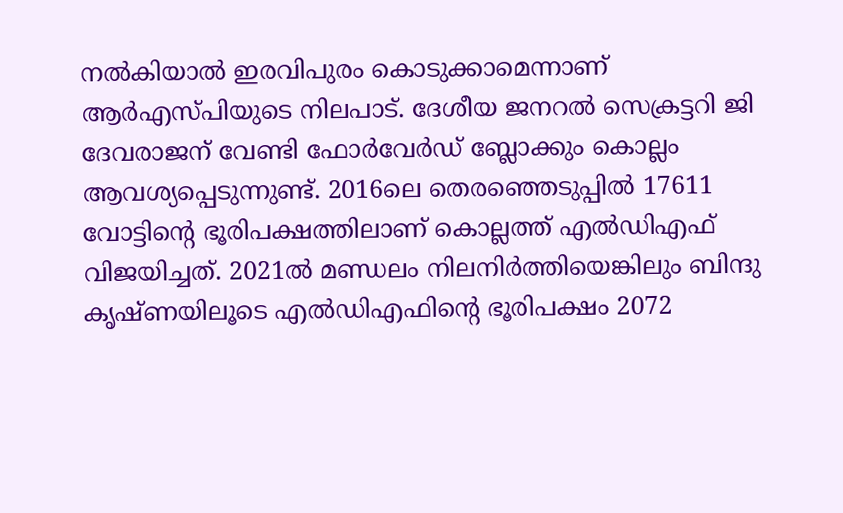നല്‍കിയാല്‍ ഇരവിപുരം കൊടുക്കാമെന്നാണ് ആര്‍എസ്‍പിയുടെ നിലപാട്. ദേശീയ ജനറല്‍ സെക്രട്ടറി ജി ദേവരാജന് വേണ്ടി ഫോര്‍വേര്‍ഡ് ബ്ലോക്കും കൊല്ലം ആവശ്യപ്പെടുന്നുണ്ട്. 2016ലെ തെരഞ്ഞെടുപ്പില്‍ 17611 വോട്ടിന്‍റെ ഭൂരിപക്ഷത്തിലാണ് കൊല്ലത്ത് എല്‍ഡിഎഫ് വിജയിച്ചത്. 2021ൽ മണ്ഡലം നിലനിർത്തിയെങ്കിലും ബിന്ദു കൃഷ്ണയിലൂടെ എൽഡിഎഫിന്‍റെ ഭൂരിപക്ഷം 2072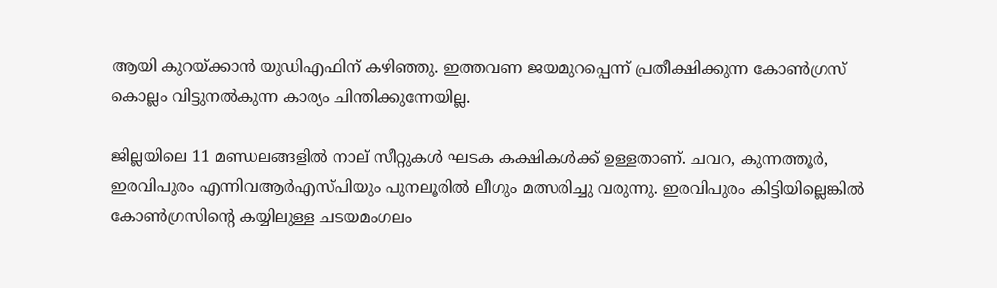ആയി കുറയ്ക്കാന്‍ യുഡിഎഫിന് കഴിഞ്ഞു. ഇത്തവണ ജയമുറപ്പെന്ന് പ്രതീക്ഷിക്കുന്ന കോണ്‍ഗ്രസ് കൊല്ലം വിട്ടുനല്‍കുന്ന കാര്യം ചിന്തിക്കുന്നേയില്ല.

ജില്ലയിലെ 11 മണ്ഡലങ്ങളില്‍ നാല് സീറ്റുകള്‍ ഘടക കക്ഷികള്‍ക്ക് ഉള്ളതാണ്. ചവറ, കുന്നത്തൂര്‍, ഇരവിപുരം എന്നിവആര്‍എസ്‍പിയും പുനലൂരിൽ ലീഗും മത്സരിച്ചു വരുന്നു. ഇരവിപുരം കിട്ടിയില്ലെങ്കില്‍ കോണ്‍ഗ്രസിന്‍റെ കയ്യിലുള്ള ചടയമംഗലം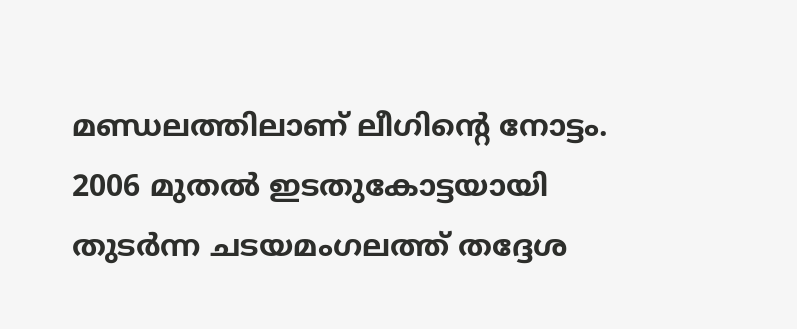മണ്ഡലത്തിലാണ് ലീഗിന്‍റെ നോട്ടം. 2006 മുതൽ ഇടതുകോട്ടയായി തുടര്‍ന്ന ചടയമംഗലത്ത് തദ്ദേശ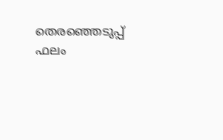തെരഞ്ഞെടുപ്പ് ഫലം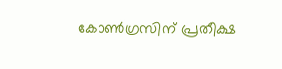കോണ്‍ഗ്രസിന് പ്രതീക്ഷ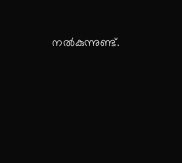നല്‍കുന്നുണ്ട്.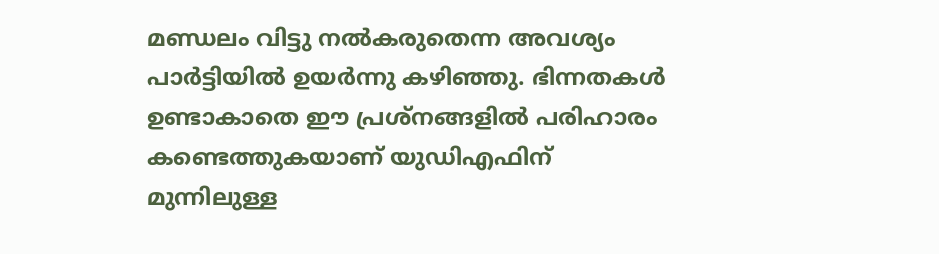മണ്ഡലം വിട്ടു നൽകരുതെന്ന അവശ്യം പാർട്ടിയിൽ ഉയര്‍ന്നു കഴിഞ്ഞു. ഭിന്നതകൾ ഉണ്ടാകാതെ ഈ പ്രശ്നങ്ങളിൽ പരിഹാരം കണ്ടെത്തുകയാണ് യുഡിഎഫിന് മുന്നിലുള്ള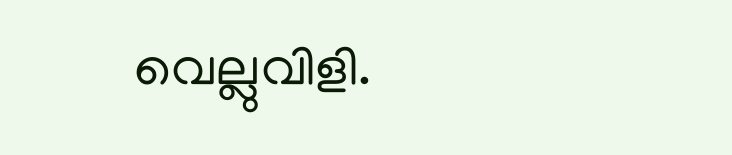വെല്ലുവിളി.